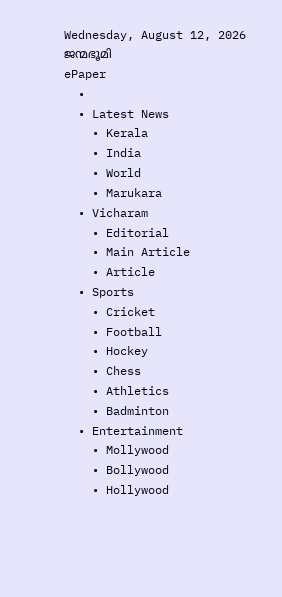Wednesday, August 12, 2026
ജന്മഭൂമി
ePaper
  •
  • Latest News
    • Kerala
    • India
    • World
    • Marukara
  • Vicharam
    • Editorial
    • Main Article
    • Article
  • Sports
    • Cricket
    • Football
    • Hockey
    • Chess
    • Athletics
    • Badminton
  • Entertainment
    • Mollywood
    • Bollywood
    • Hollywood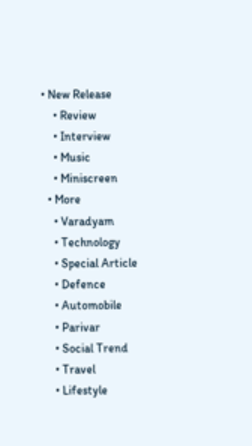• New Release
    • Review
    • Interview
    • Music
    • Miniscreen
  • More
    • Varadyam
    • Technology
    • Special Article
    • Defence
    • Automobile
    • Parivar
    • Social Trend
    • Travel
    • Lifestyle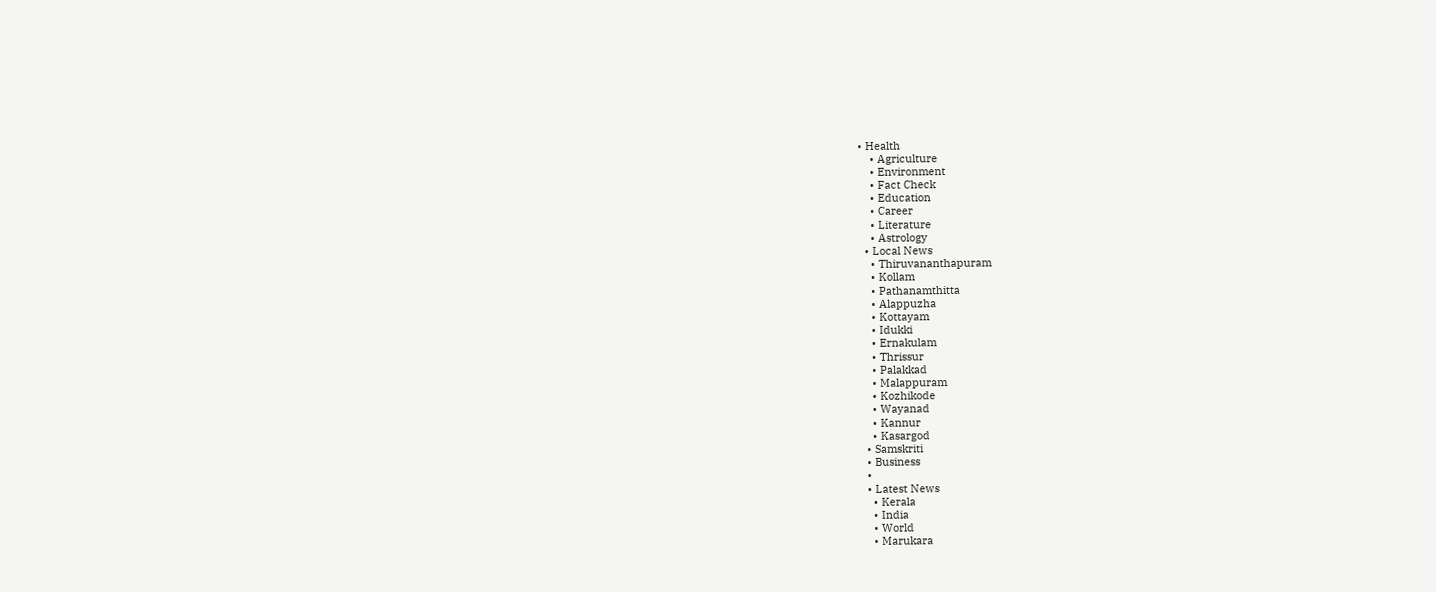• Health
    • Agriculture
    • Environment
    • Fact Check
    • Education
    • Career
    • Literature
    • Astrology
  • Local News
    • Thiruvananthapuram
    • Kollam
    • Pathanamthitta
    • Alappuzha
    • Kottayam
    • Idukki
    • Ernakulam
    • Thrissur
    • Palakkad
    • Malappuram
    • Kozhikode
    • Wayanad
    • Kannur
    • Kasargod
  • Samskriti
  • Business
  •
  • Latest News
    • Kerala
    • India
    • World
    • Marukara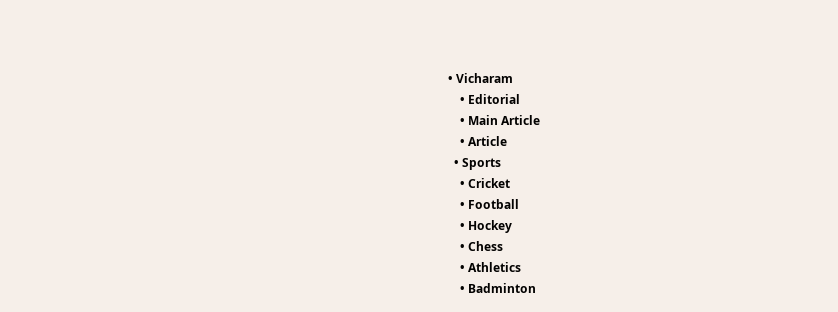• Vicharam
    • Editorial
    • Main Article
    • Article
  • Sports
    • Cricket
    • Football
    • Hockey
    • Chess
    • Athletics
    • Badminton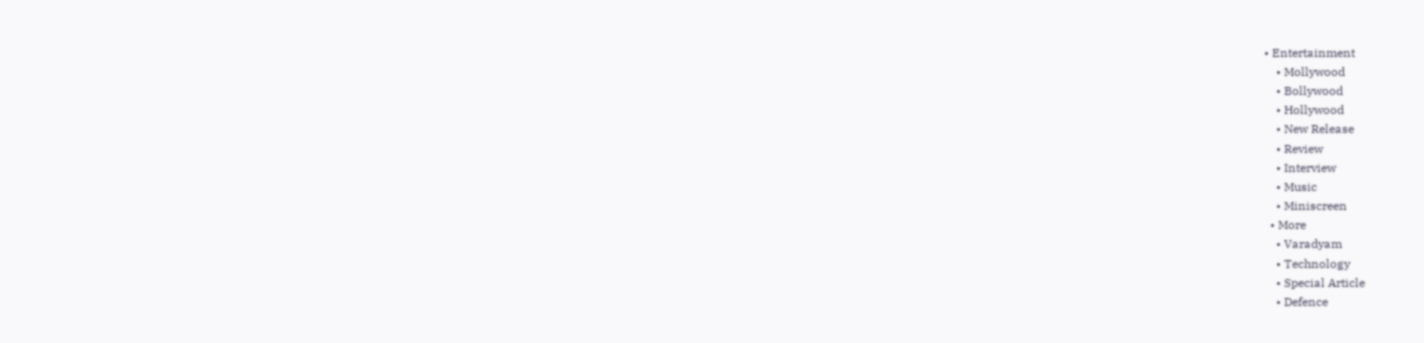• Entertainment
    • Mollywood
    • Bollywood
    • Hollywood
    • New Release
    • Review
    • Interview
    • Music
    • Miniscreen
  • More
    • Varadyam
    • Technology
    • Special Article
    • Defence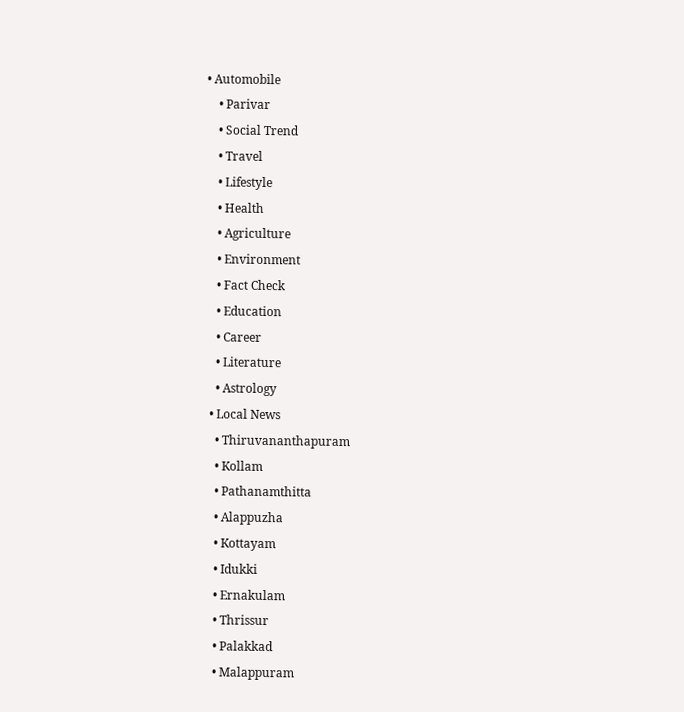• Automobile
    • Parivar
    • Social Trend
    • Travel
    • Lifestyle
    • Health
    • Agriculture
    • Environment
    • Fact Check
    • Education
    • Career
    • Literature
    • Astrology
  • Local News
    • Thiruvananthapuram
    • Kollam
    • Pathanamthitta
    • Alappuzha
    • Kottayam
    • Idukki
    • Ernakulam
    • Thrissur
    • Palakkad
    • Malappuram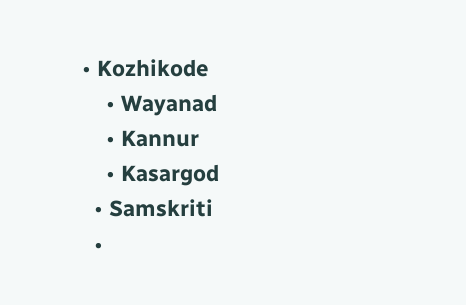• Kozhikode
    • Wayanad
    • Kannur
    • Kasargod
  • Samskriti
  •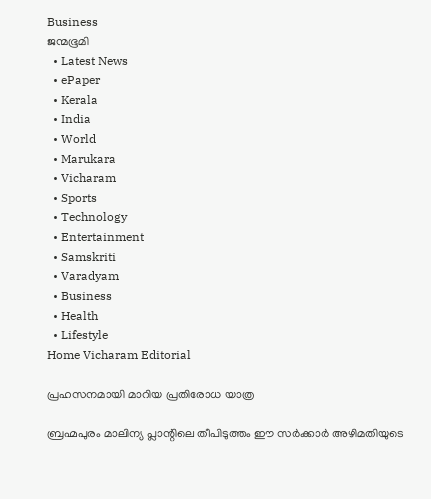Business
ജന്മഭൂമി
  • Latest News
  • ePaper
  • Kerala
  • India
  • World
  • Marukara
  • Vicharam
  • Sports
  • Technology
  • Entertainment
  • Samskriti
  • Varadyam
  • Business
  • Health
  • Lifestyle
Home Vicharam Editorial

പ്രഹസനമായി മാറിയ പ്രതിരോധ യാത്ര

ബ്രഹ്മപുരം മാലിന്യ പ്ലാന്റിലെ തീപിടുത്തം ഈ സര്‍ക്കാര്‍ അഴിമതിയുടെ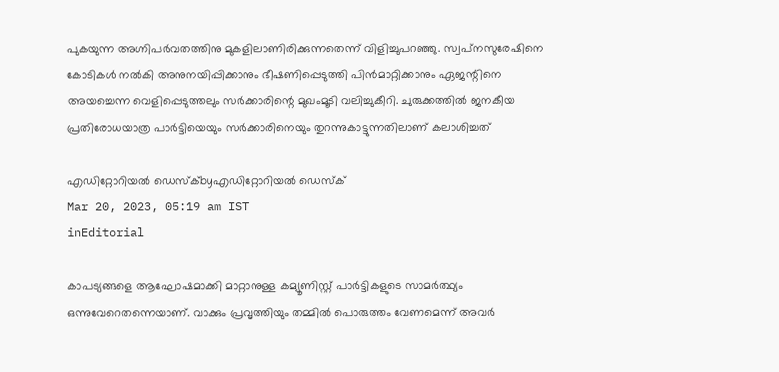പുകയുന്ന അഗ്നിപര്‍വതത്തിനു മുകളിലാണിരിക്കുന്നതെന്ന് വിളിച്ചുപറഞ്ഞു. സ്വപ്‌നസുരേഷിനെ കോടികള്‍ നല്‍കി അനുനയിപ്പിക്കാനും ഭീഷണിപ്പെടുത്തി പിന്‍മാറ്റിക്കാനും ഏജന്റിനെ അയച്ചെന്ന വെളിപ്പെടുത്തലും സര്‍ക്കാരിന്റെ മുഖംമൂടി വലിച്ചുകീറി. ചുരുക്കത്തില്‍ ജനകീയ പ്രതിരോധയാത്ര പാര്‍ട്ടിയെയും സര്‍ക്കാരിനെയും തുറന്നുകാട്ടുന്നതിലാണ് കലാശിച്ചത്

എഡിറ്റോറിയൽ ഡെസ്ക്byഎഡിറ്റോറിയൽ ഡെസ്ക്
Mar 20, 2023, 05:19 am IST
inEditorial

കാപട്യങ്ങളെ ആഘോഷമാക്കി മാറ്റാനുള്ള കമ്യൂണിസ്റ്റ് പാര്‍ട്ടികളുടെ സാമര്‍ത്ഥ്യം ഒന്നുവേറെതന്നെയാണ്. വാക്കും പ്രവൃത്തിയും തമ്മില്‍ പൊരുത്തം വേണമെന്ന് അവര്‍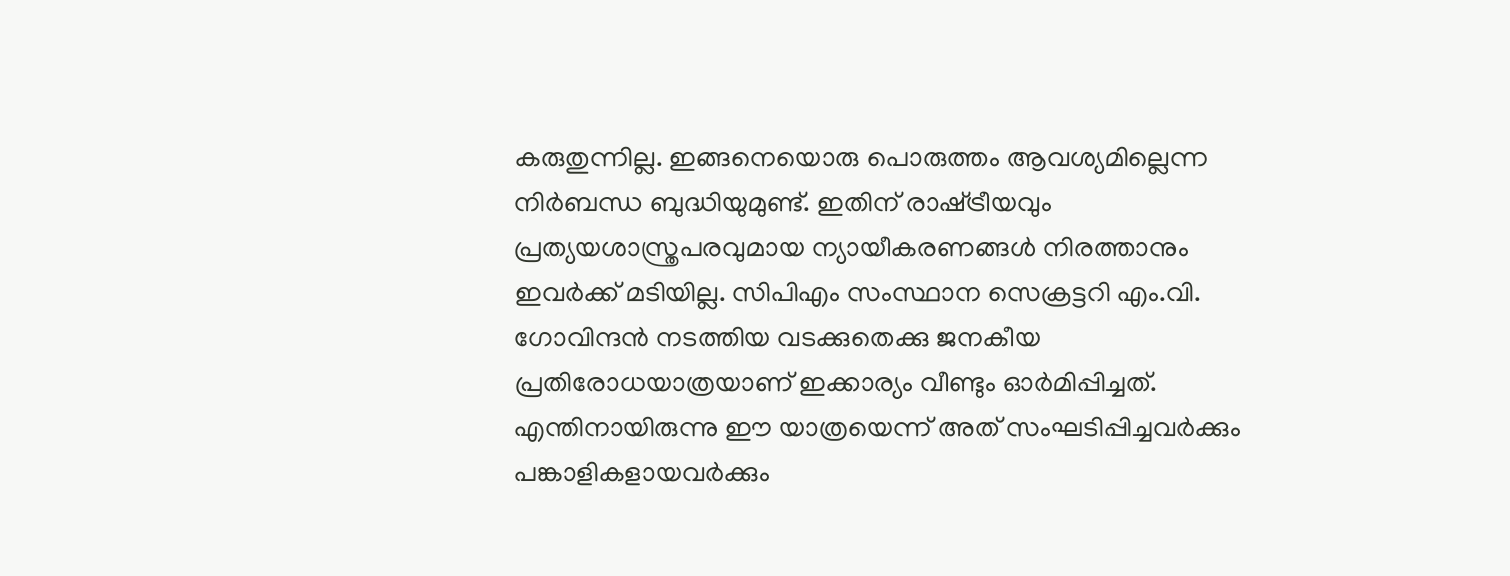കരുതുന്നില്ല. ഇങ്ങനെയൊരു പൊരുത്തം ആവശ്യമില്ലെന്ന നിര്‍ബന്ധ ബുദ്ധിയുമുണ്ട്. ഇതിന് രാഷ്‌ട്രീയവും പ്രത്യയശാസ്ത്രപരവുമായ ന്യായീകരണങ്ങള്‍ നിരത്താനും ഇവര്‍ക്ക് മടിയില്ല. സിപിഎം സംസ്ഥാന സെക്രട്ടറി എം.വി. ഗോവിന്ദന്‍ നടത്തിയ വടക്കുതെക്കു ജനകീയ പ്രതിരോധയാത്രയാണ് ഇക്കാര്യം വീണ്ടും ഓര്‍മിപ്പിച്ചത്. എന്തിനായിരുന്നു ഈ യാത്രയെന്ന് അത് സംഘടിപ്പിച്ചവര്‍ക്കും പങ്കാളികളായവര്‍ക്കും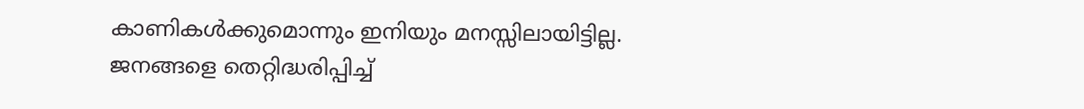കാണികള്‍ക്കുമൊന്നും ഇനിയും മനസ്സിലായിട്ടില്ല. ജനങ്ങളെ തെറ്റിദ്ധരിപ്പിച്ച്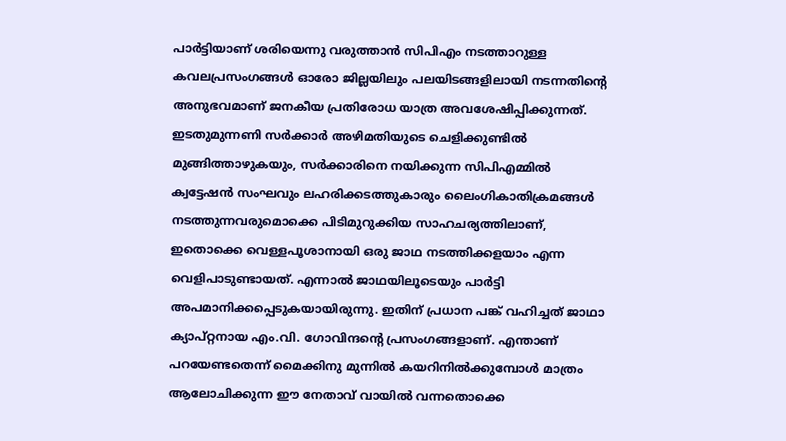പാര്‍ട്ടിയാണ് ശരിയെന്നു വരുത്താന്‍ സിപിഎം നടത്താറുള്ള കവലപ്രസംഗങ്ങള്‍ ഓരോ ജില്ലയിലും പലയിടങ്ങളിലായി നടന്നതിന്റെ അനുഭവമാണ് ജനകീയ പ്രതിരോധ യാത്ര അവശേഷിപ്പിക്കുന്നത്. ഇടതുമുന്നണി സര്‍ക്കാര്‍ അഴിമതിയുടെ ചെളിക്കുണ്ടില്‍ മുങ്ങിത്താഴുകയും, സര്‍ക്കാരിനെ നയിക്കുന്ന സിപിഎമ്മില്‍ ക്വട്ടേഷന്‍ സംഘവും ലഹരിക്കടത്തുകാരും ലൈംഗികാതിക്രമങ്ങള്‍ നടത്തുന്നവരുമൊക്കെ പിടിമുറുക്കിയ സാഹചര്യത്തിലാണ്, ഇതൊക്കെ വെള്ളപൂശാനായി ഒരു ജാഥ നടത്തിക്കളയാം എന്ന വെളിപാടുണ്ടായത്. എന്നാല്‍ ജാഥയിലൂടെയും പാര്‍ട്ടി അപമാനിക്കപ്പെടുകയായിരുന്നു. ഇതിന് പ്രധാന പങ്ക് വഹിച്ചത് ജാഥാ ക്യാപ്റ്റനായ എം.വി. ഗോവിന്ദന്റെ പ്രസംഗങ്ങളാണ്. എന്താണ് പറയേണ്ടതെന്ന് മൈക്കിനു മുന്നില്‍ കയറിനില്‍ക്കുമ്പോള്‍ മാത്രം ആലോചിക്കുന്ന ഈ നേതാവ് വായില്‍ വന്നതൊക്കെ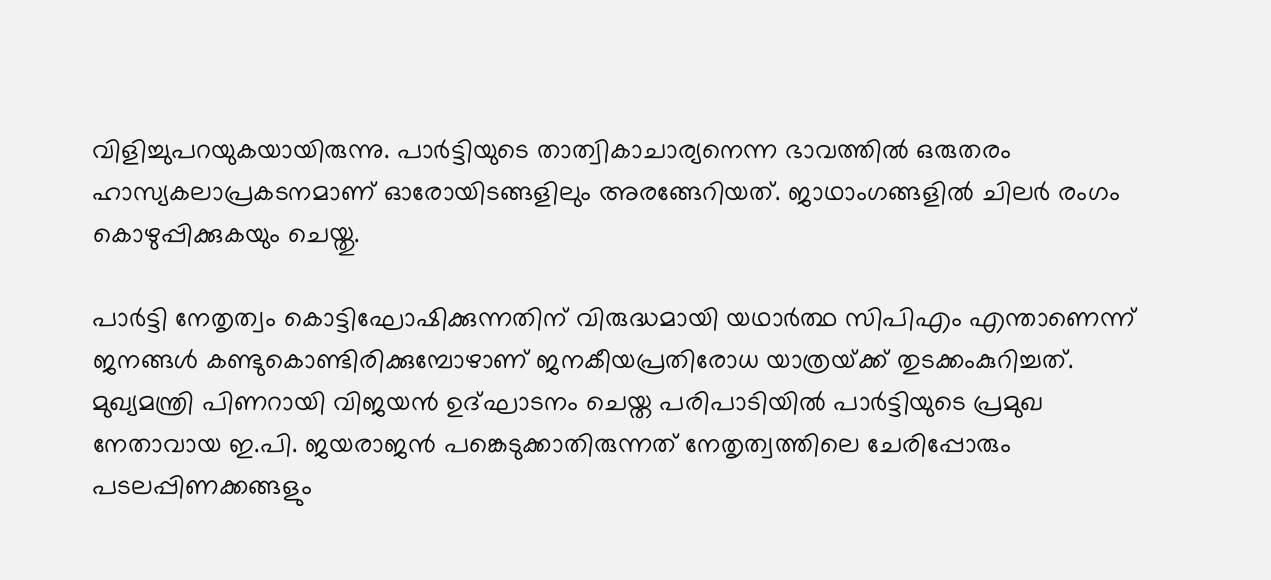വിളിച്ചുപറയുകയായിരുന്നു. പാര്‍ട്ടിയുടെ താത്വികാചാര്യനെന്ന ഭാവത്തില്‍ ഒരുതരം ഹാസ്യകലാപ്രകടനമാണ് ഓരോയിടങ്ങളിലും അരങ്ങേറിയത്. ജാഥാംഗങ്ങളില്‍ ചിലര്‍ രംഗം കൊഴുപ്പിക്കുകയും ചെയ്തു.

പാര്‍ട്ടി നേതൃത്വം കൊട്ടിഘോഷിക്കുന്നതിന് വിരുദ്ധമായി യഥാര്‍ത്ഥ സിപിഎം എന്താണെന്ന് ജനങ്ങള്‍ കണ്ടുകൊണ്ടിരിക്കുമ്പോഴാണ് ജനകീയപ്രതിരോധ യാത്രയ്‌ക്ക് തുടക്കംകുറിച്ചത്. മുഖ്യമന്ത്രി പിണറായി വിജയന്‍ ഉദ്ഘാടനം ചെയ്ത പരിപാടിയില്‍ പാര്‍ട്ടിയുടെ പ്രമുഖ നേതാവായ ഇ.പി. ജയരാജന്‍ പങ്കെടുക്കാതിരുന്നത് നേതൃത്വത്തിലെ ചേരിപ്പോരും പടലപ്പിണക്കങ്ങളും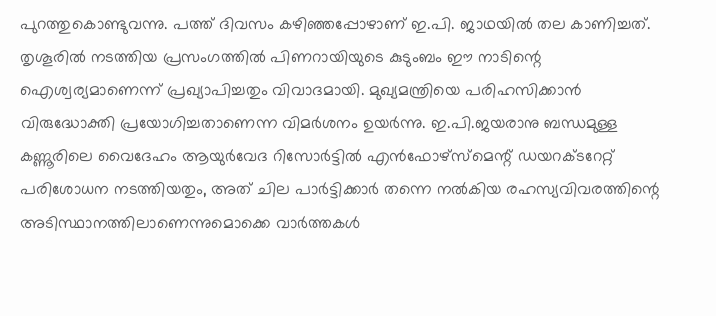പുറത്തുകൊണ്ടുവന്നു. പത്ത് ദിവസം കഴിഞ്ഞപ്പോഴാണ് ഇ.പി. ജാഥയില്‍ തല കാണിച്ചത്. തൃശൂരില്‍ നടത്തിയ പ്രസംഗത്തില്‍ പിണറായിയുടെ കുടുംബം ഈ നാടിന്റെ ഐശ്വര്യമാണെന്ന് പ്രഖ്യാപിച്ചതും വിവാദമായി. മുഖ്യമന്ത്രിയെ പരിഹസിക്കാന്‍ വിരുദ്ധോക്തി പ്രയോഗിച്ചതാണെന്ന വിമര്‍ശനം ഉയര്‍ന്നു. ഇ.പി.ജയരാനു ബന്ധമുള്ള കണ്ണൂരിലെ വൈദേഹം ആയുര്‍വേദ റിസോര്‍ട്ടില്‍ എന്‍ഫോഴ്‌സ്‌മെന്റ് ഡയറക്ടറേറ്റ് പരിശോധന നടത്തിയതും, അത് ചില പാര്‍ട്ടിക്കാര്‍ തന്നെ നല്‍കിയ രഹസ്യവിവരത്തിന്റെ അടിസ്ഥാനത്തിലാണെന്നുമൊക്കെ വാര്‍ത്തകള്‍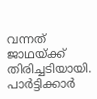വന്നത് ജാഥയ്‌ക്ക് തിരിച്ചടിയായി. പാര്‍ട്ടിക്കാര്‍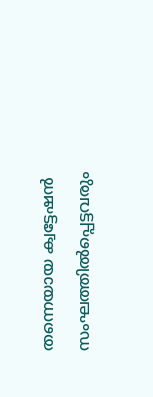തന്നെയായ ക്വട്ടേഷന്‍ സംഘത്തില്‍പ്പെട്ടവരും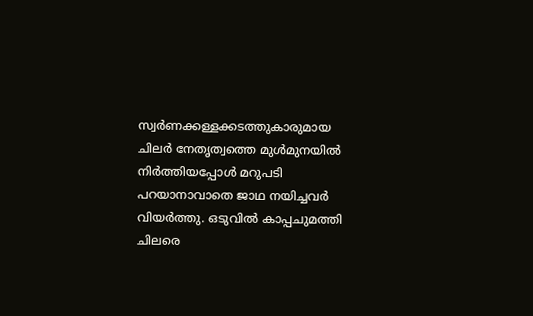സ്വര്‍ണക്കള്ളക്കടത്തുകാരുമായ ചിലര്‍ നേതൃത്വത്തെ മുള്‍മുനയില്‍ നിര്‍ത്തിയപ്പോള്‍ മറുപടി പറയാനാവാതെ ജാഥ നയിച്ചവര്‍ വിയര്‍ത്തു. ഒടുവില്‍ കാപ്പചുമത്തി ചിലരെ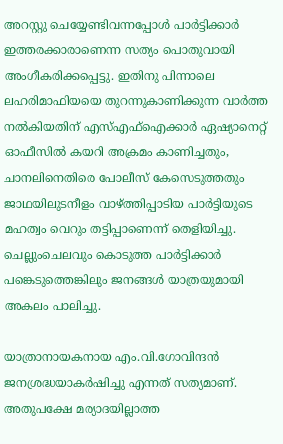അറസ്റ്റു ചെയ്യേണ്ടിവന്നപ്പോള്‍ പാര്‍ട്ടിക്കാര്‍ ഇത്തരക്കാരാണെന്ന സത്യം പൊതുവായി അംഗീകരിക്കപ്പെട്ടു. ഇതിനു പിന്നാലെ ലഹരിമാഫിയയെ തുറന്നുകാണിക്കുന്ന വാര്‍ത്ത നല്‍കിയതിന് എസ്എഫ്‌ഐക്കാര്‍ ഏഷ്യാനെറ്റ് ഓഫീസില്‍ കയറി അക്രമം കാണിച്ചതും, ചാനലിനെതിരെ പോലീസ് കേസെടുത്തതും ജാഥയിലുടനീളം വാഴ്‌ത്തിപ്പാടിയ പാര്‍ട്ടിയുടെ മഹത്വം വെറും തട്ടിപ്പാണെന്ന് തെളിയിച്ചു. ചെല്ലുംചെലവും കൊടുത്ത പാര്‍ട്ടിക്കാര്‍ പങ്കെടുത്തെങ്കിലും ജനങ്ങള്‍ യാത്രയുമായി അകലം പാലിച്ചു.

യാത്രാനായകനായ എം.വി.ഗോവിന്ദന്‍ ജനശ്രദ്ധയാകര്‍ഷിച്ചു എന്നത് സത്യമാണ്. അതുപക്ഷേ മര്യാദയില്ലാത്ത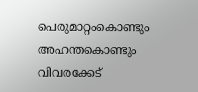പെരുമാറ്റംകൊണ്ടും അഹന്തകൊണ്ടും വിവരക്കേട്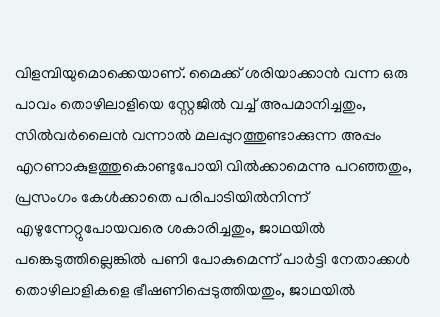വിളമ്പിയുമൊക്കെയാണ്. മൈക്ക് ശരിയാക്കാന്‍ വന്ന ഒരു പാവം തൊഴിലാളിയെ സ്റ്റേജില്‍ വച്ച് അപമാനിച്ചതും, സില്‍വര്‍ലൈന്‍ വന്നാല്‍ മലപ്പുറത്തുണ്ടാക്കുന്ന അപ്പം എറണാകുളത്തുകൊണ്ടുപോയി വില്‍ക്കാമെന്നു പറഞ്ഞതും, പ്രസംഗം കേള്‍ക്കാതെ പരിപാടിയില്‍നിന്ന് എഴുന്നേറ്റുപോയവരെ ശകാരിച്ചതും, ജാഥയില്‍ പങ്കെടുത്തില്ലെങ്കില്‍ പണി പോകുമെന്ന് പാര്‍ട്ടി നേതാക്കള്‍ തൊഴിലാളികളെ ഭീഷണിപ്പെടുത്തിയതും, ജാഥയില്‍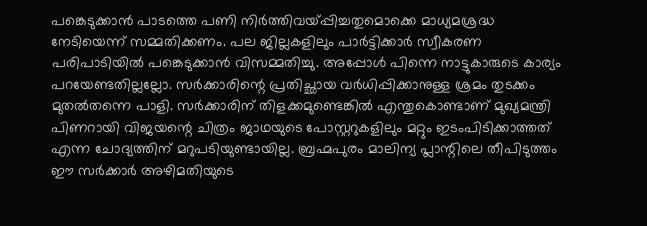പങ്കെടുക്കാന്‍ പാടത്തെ പണി നിര്‍ത്തിവയ്‌പ്പിച്ചതുമൊക്കെ മാധ്യമശ്രദ്ധ നേടിയെന്ന് സമ്മതിക്കണം. പല ജില്ലകളിലും പാര്‍ട്ടിക്കാര്‍ സ്വീകരണ പരിപാടിയില്‍ പങ്കെടുക്കാന്‍ വിസമ്മതിച്ചു. അപ്പോള്‍ പിന്നെ നാട്ടുകാരുടെ കാര്യം പറയേണ്ടതില്ലല്ലോ. സര്‍ക്കാരിന്റെ പ്രതിച്ഛായ വര്‍ധിപ്പിക്കാനുള്ള ശ്രമം തുടക്കം മുതല്‍തന്നെ പാളി. സര്‍ക്കാരിന് തിളക്കമുണ്ടെങ്കില്‍ എന്തുകൊണ്ടാണ് മുഖ്യമന്ത്രി പിണറായി വിജയന്റെ ചിത്രം ജാഥയുടെ പോസ്റ്ററുകളിലും മറ്റും ഇടംപിടിക്കാത്തത് എന്ന ചോദ്യത്തിന് മറുപടിയുണ്ടായില്ല. ബ്രഹ്മപുരം മാലിന്യ പ്ലാന്റിലെ തീപിടുത്തം ഈ സര്‍ക്കാര്‍ അഴിമതിയുടെ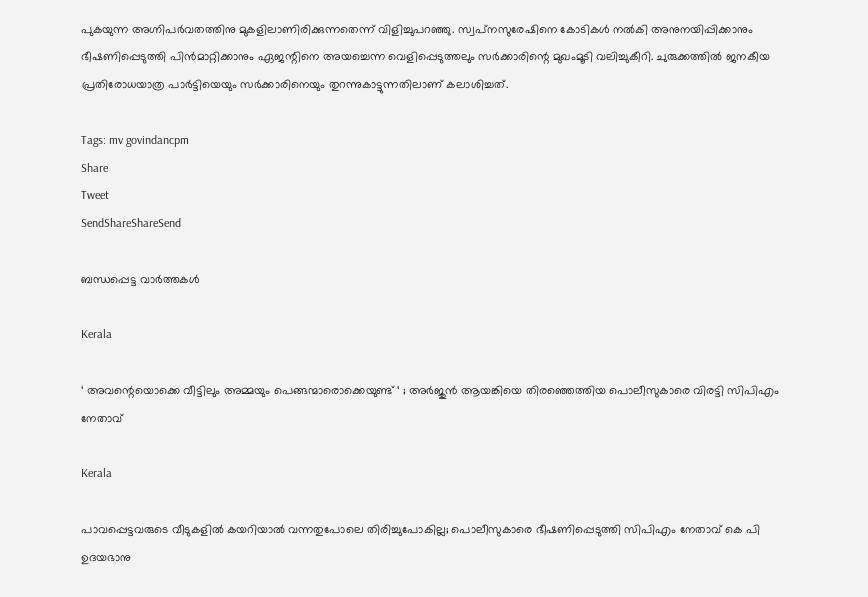പുകയുന്ന അഗ്നിപര്‍വതത്തിനു മുകളിലാണിരിക്കുന്നതെന്ന് വിളിച്ചുപറഞ്ഞു. സ്വപ്‌നസുരേഷിനെ കോടികള്‍ നല്‍കി അനുനയിപ്പിക്കാനും ഭീഷണിപ്പെടുത്തി പിന്‍മാറ്റിക്കാനും ഏജന്റിനെ അയച്ചെന്ന വെളിപ്പെടുത്തലും സര്‍ക്കാരിന്റെ മുഖംമൂടി വലിച്ചുകീറി. ചുരുക്കത്തില്‍ ജനകീയ പ്രതിരോധയാത്ര പാര്‍ട്ടിയെയും സര്‍ക്കാരിനെയും തുറന്നുകാട്ടുന്നതിലാണ് കലാശിച്ചത്.

Tags: mv govindancpm
Share
Tweet
SendShareShareSend

ബന്ധപ്പെട്ട വാര്‍ത്തകള്‍

Kerala

‘ അവന്റെയൊക്കെ വീട്ടിലും അമ്മയും പെങ്ങന്മാരൊക്കെയുണ്ട് ‘ ; അർജുൻ ആയങ്കിയെ തിരഞ്ഞെത്തിയ പൊലീസുകാരെ വിരട്ടി സിപിഎം നേതാവ്

Kerala

പാവപ്പെട്ടവരുടെ വീടുകളില്‍ കയറിയാല്‍ വന്നതുപോലെ തിരിച്ചുപോകില്ല; പൊലീസുകാരെ ഭീഷണിപ്പെടുത്തി സിപിഎം നേതാവ് കെ പി ഉദയഭാനു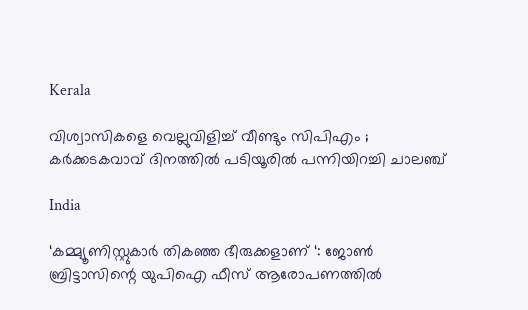Kerala

വിശ്വാസികളെ വെല്ലുവിളിച്ച് വീണ്ടും സിപിഎം ; കർക്കടകവാവ് ദിനത്തിൽ പടിയൂരിൽ പന്നിയിറച്ചി ചാലഞ്ച്

India

‘കമ്മ്യൂണിസ്റ്റുകാർ തികഞ്ഞ ഭീരുക്കളാണ് ‘: ജോൺ ബ്രിട്ടാസിന്റെ യുപിഐ ഫീസ് ആരോപണത്തിൽ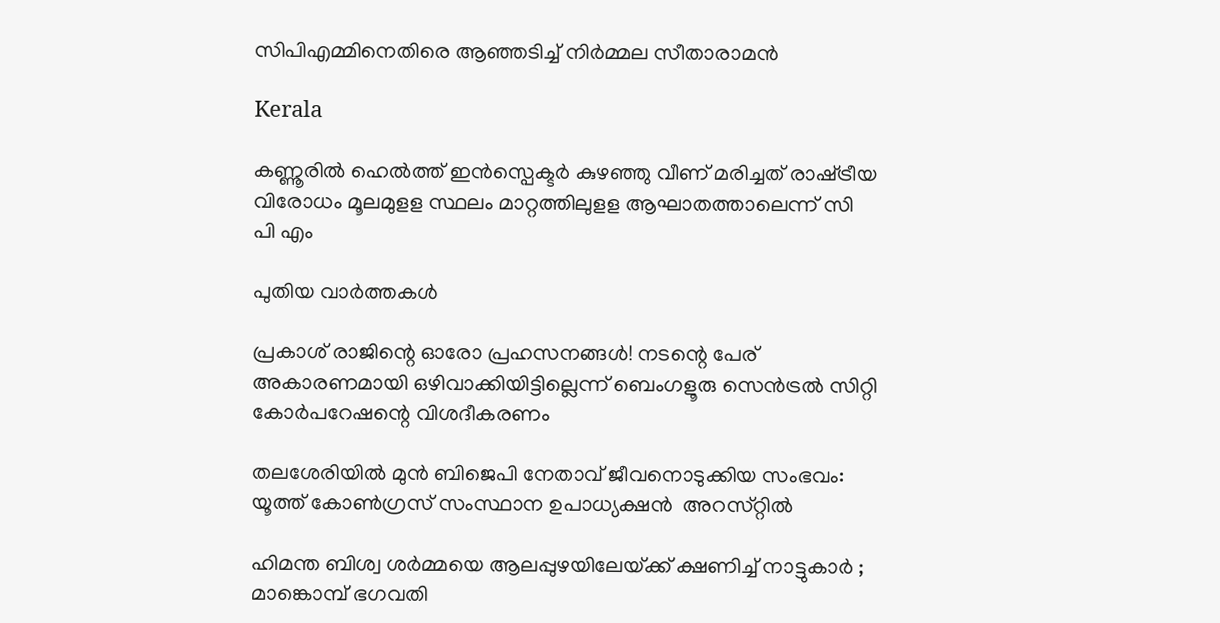സിപിഎമ്മിനെതിരെ ആഞ്ഞടിച്ച് നിർമ്മല സീതാരാമൻ

Kerala

കണ്ണൂരില്‍ ഹെല്‍ത്ത് ഇന്‍സ്പെക്ടര്‍ കുഴഞ്ഞു വീണ് മരിച്ചത് രാഷ്‌ട്രീയ വിരോധം മൂലമുളള സ്ഥലം മാറ്റത്തിലുളള ആഘാതത്താലെന്ന് സി പി എം

പുതിയ വാര്‍ത്തകള്‍

പ്രകാശ് രാജിന്റെ ഓരോ പ്രഹസനങ്ങള്‍! നടന്റെ പേര് അകാരണമായി ഒഴിവാക്കിയിട്ടില്ലെന്ന് ബെംഗളൂരു സെൻട്രൽ സിറ്റി കോർപറേഷന്റെ വിശദീകരണം

തലശേരിയിൽ മുൻ ബിജെപി നേതാവ് ജീവനൊടുക്കിയ സംഭവം: യൂത്ത്‌ കോൺഗ്രസ് സംസ്ഥാന ഉപാധ്യക്ഷൻ  അറസ്‌റ്റിൽ

ഹിമന്ത ബിശ്വ ശർമ്മയെ ആലപ്പുഴയിലേയ്‌ക്ക് ക്ഷണിച്ച് നാട്ടുകാർ ; മാങ്കൊമ്പ് ഭഗവതി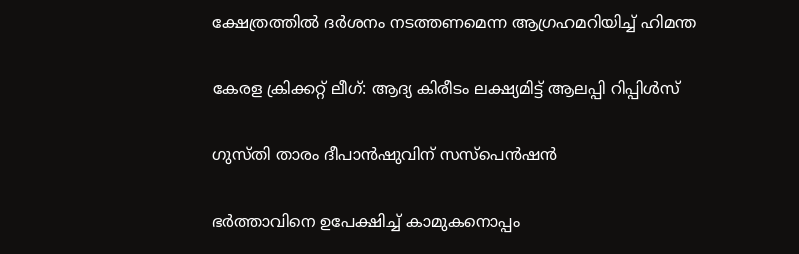ക്ഷേത്രത്തിൽ ദർശനം നടത്തണമെന്ന ആഗ്രഹമറിയിച്ച് ഹിമന്ത

കേരള ക്രിക്കറ്റ് ലീഗ്: ആദ്യ കിരീടം ലക്ഷ്യമിട്ട് ആലപ്പി റിപ്പിള്‍സ്

ഗുസ്തി താരം ദീപാന്‍ഷുവിന് സസ്‌പെന്‍ഷന്‍

ഭർത്താവിനെ ഉപേക്ഷിച്ച് കാമുകനൊപ്പം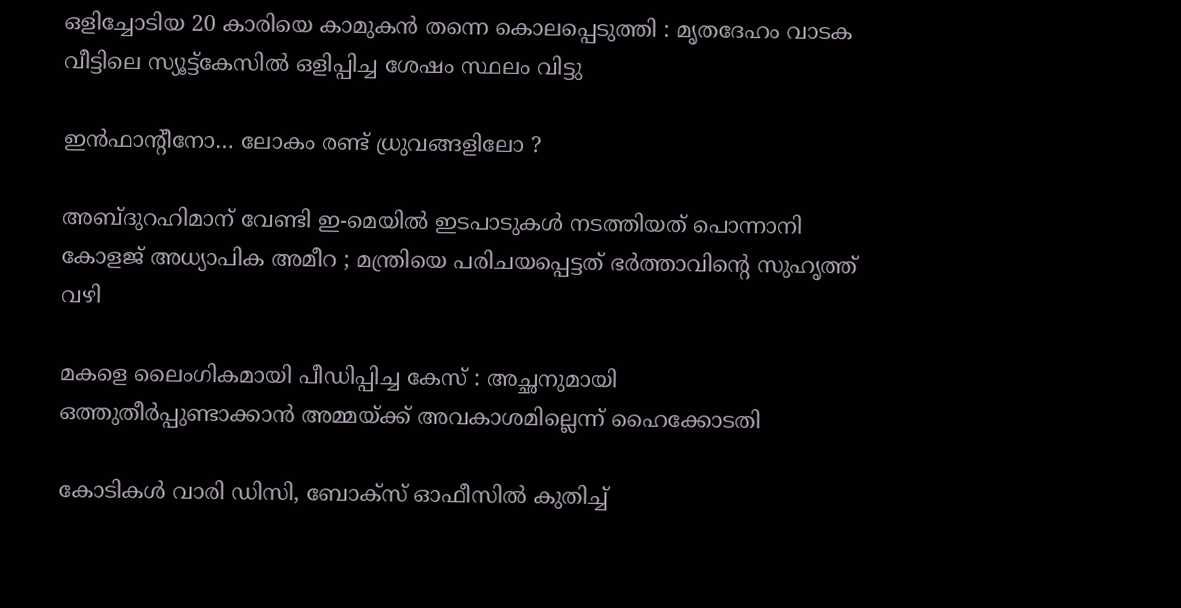ഒളിച്ചോടിയ 20 കാരിയെ കാമുകൻ തന്നെ കൊലപ്പെടുത്തി : മൃതദേഹം വാടക വീട്ടിലെ സ്യൂട്ട്കേസിൽ ഒളിപ്പിച്ച ശേഷം സ്ഥലം വിട്ടു

ഇന്‍ഫാന്റീനോ… ലോകം രണ്ട് ധ്രുവങ്ങളിലോ ?

അബ്ദുറഹിമാന് വേണ്ടി ഇ-മെയിൽ ഇടപാടുകൾ നടത്തിയത് പൊന്നാനി കോളജ് അധ്യാപിക അമീറ ; മന്ത്രിയെ പരിചയപ്പെട്ടത് ഭർത്താവിന്റെ സുഹൃത്ത് വഴി

മകളെ ലൈംഗികമായി പീഡിപ്പിച്ച കേസ് : അച്ഛനുമായി ഒത്തുതീര്‍പ്പുണ്ടാക്കാന്‍ അമ്മയ്‌ക്ക് അവകാശമില്ലെന്ന് ഹൈക്കോടതി

കോടികൾ വാരി ഡിസി, ബോക്സ് ഓഫീസിൽ കുതിച്ച്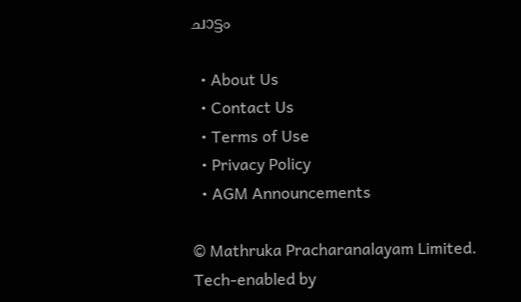ചാട്ടം

  • About Us
  • Contact Us
  • Terms of Use
  • Privacy Policy
  • AGM Announcements

© Mathruka Pracharanalayam Limited.
Tech-enabled by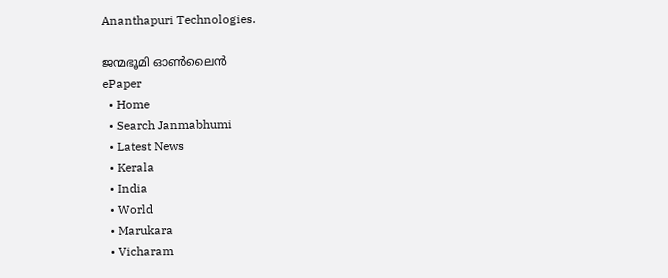Ananthapuri Technologies.

ജന്മഭൂമി ഓണ്‍ലൈന്‍
ePaper
  • Home
  • Search Janmabhumi
  • Latest News
  • Kerala
  • India
  • World
  • Marukara
  • Vicharam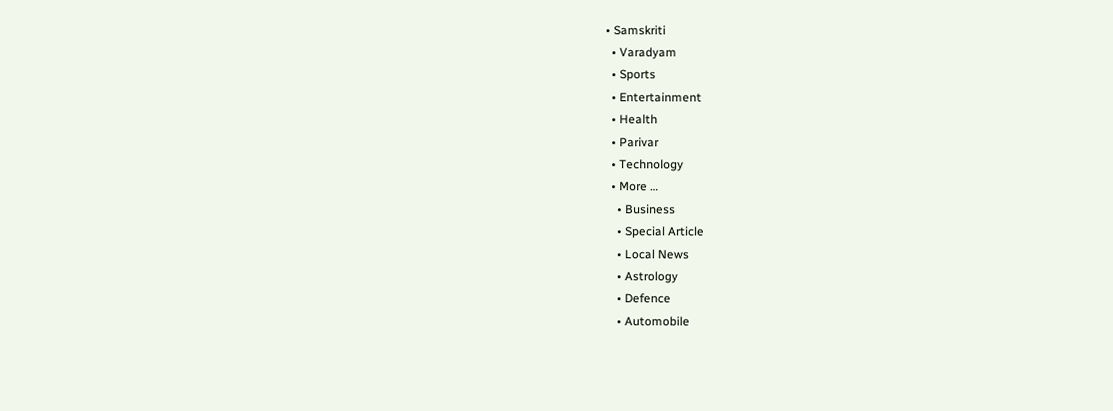• Samskriti
  • Varadyam
  • Sports
  • Entertainment
  • Health
  • Parivar
  • Technology
  • More …
    • Business
    • Special Article
    • Local News
    • Astrology
    • Defence
    • Automobile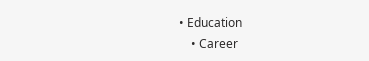• Education
    • Career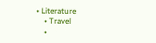• Literature
    • Travel
    •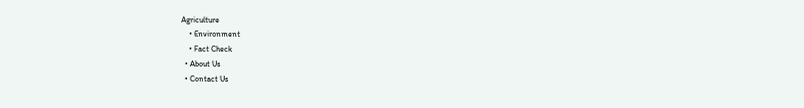Agriculture
    • Environment
    • Fact Check
  • About Us
  • Contact Us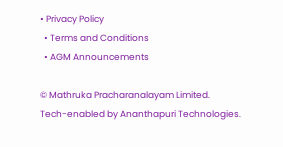• Privacy Policy
  • Terms and Conditions
  • AGM Announcements

© Mathruka Pracharanalayam Limited.
Tech-enabled by Ananthapuri Technologies.